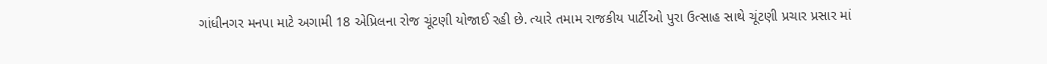ગાંધીનગર મનપા માટે અગામી 18 એપ્રિલના રોજ ચૂંટણી યોજાઈ રહી છે. ત્યારે તમામ રાજકીય પાર્ટીઓ પુરા ઉત્સાહ સાથે ચૂંટણી પ્રચાર પ્રસાર માં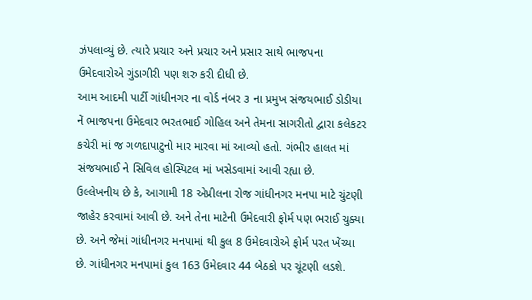ઝંપલાવ્યું છે. ત્યારે પ્રચાર અને પ્રચાર અને પ્રસાર સાથે ભાજપના ઉમેદવારોએ ગુંડાગીરી પણ શરુ કરી દીધી છે.
આમ આદમી પાર્ટી ગાંધીનગર ના વોર્ડ નંબર ૩ ના પ્રમુખ સંજયભાઈ ડોડીયા નેં ભાજપના ઉમેદવાર ભરતભાઈ ગોહિલ અને તેમના સાગરીતો દ્વારા કલેકટર કચેરી માં જ ગળદાપાટુનો માર મારવા માં આવ્યો હતો. ગંભીર હાલત માં સંજયભાઈ ને સિવિલ હોસ્પિટલ માં ખસેડવામાં આવી રહ્યા છે.
ઉલ્લેખનીય છે કે, આગામી 18 એપ્રીલના રોજ ગાંધીનગર મનપા માટે ચુંટણી જાહેર કરવામાં આવી છે. અને તેના માટેની ઉમેદવારી ફોર્મ પણ ભરાઈ ચુક્યા છે. અને જેમાં ગાંધીનગર મનપામાં થી કુલ 8 ઉમેદવારોએ ફોર્મ પરત ખેંચ્યા છે. ગાંધીનગર મનપામાં કુલ 163 ઉમેદવાર 44 બેઠકો પર ચૂંટણી લડશે.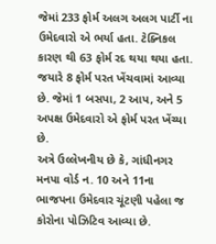જેમાં 233 ફોર્મ અલગ અલગ પાર્ટી ના ઉમેદવારો એ ભર્યા હતા. ટેક્નિકલ કારણ થી 63 ફોર્મ રદ થયા થયા હતા. જયારે 8 ફોર્મ પરત ખેંચવામાં આવ્યા છે. જેમાં 1 બસપા, 2 આપ, અને 5 અપક્ષ ઉમેદવારો એ ફોર્મ પરત ખેંચ્યા છે.
અત્રે ઉલ્લેખનીય છે કે, ગાંધીનગર મનપા વોર્ડ ન. 10 અને 11ના ભાજપના ઉમેદવાર ચૂંટણી પહેલા જ કોરોના પોઝિટિવ આવ્યા છે.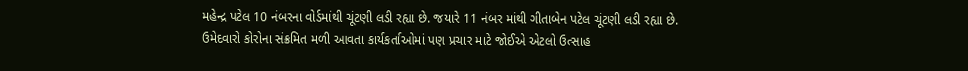મહેન્દ્ર પટેલ 10 નંબરના વોર્ડમાંથી ચૂંટણી લડી રહ્યા છે. જયારે 11 નંબર માંથી ગીતાબેન પટેલ ચૂંટણી લડી રહ્યા છે. ઉમેદવારો કોરોના સંક્રમિત મળી આવતા કાર્યકર્તાઓમાં પણ પ્રચાર માટે જોઈએ એટલો ઉત્સાહ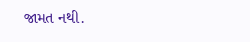જામત નથી.